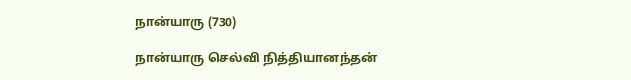நான்யாரு (730)

நான்யாரு செல்வி நித்தியானந்தன்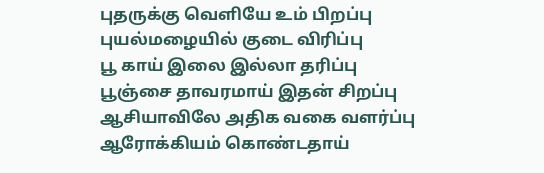புதருக்கு வெளியே உம் பிறப்பு
புயல்மழையில் குடை விரிப்பு
பூ காய் இலை இல்லா தரிப்பு
பூஞ்சை தாவரமாய் இதன் சிறப்பு
ஆசியாவிலே அதிக வகை வளர்ப்பு
ஆரோக்கியம் கொண்டதாய்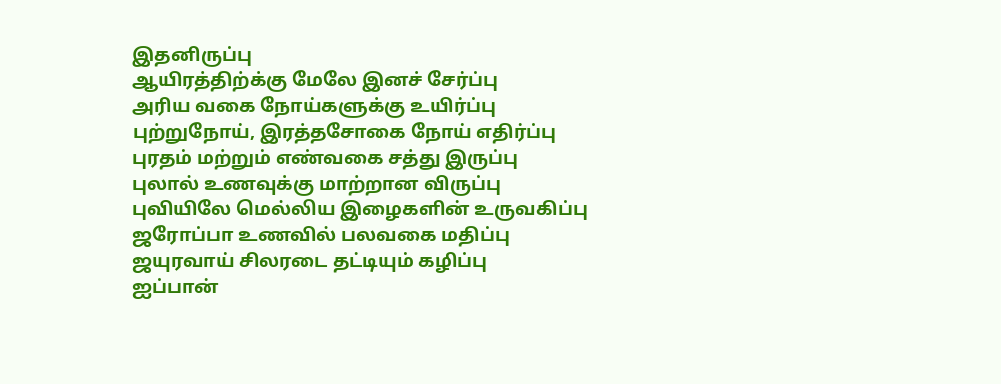இதனிருப்பு
ஆயிரத்திற்க்கு மேலே இனச் சேர்ப்பு
அரிய வகை நோய்களுக்கு உயிர்ப்பு
புற்றுநோய், இரத்தசோகை நோய் எதிர்ப்பு
புரதம் மற்றும் எண்வகை சத்து இருப்பு
புலால் உணவுக்கு மாற்றான விருப்பு
புவியிலே மெல்லிய இழைகளின் உருவகிப்பு
ஜரோப்பா உணவில் பலவகை மதிப்பு
ஜயுரவாய் சிலரடை தட்டியும் கழிப்பு
ஐப்பான்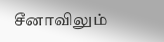சீனாவிலும்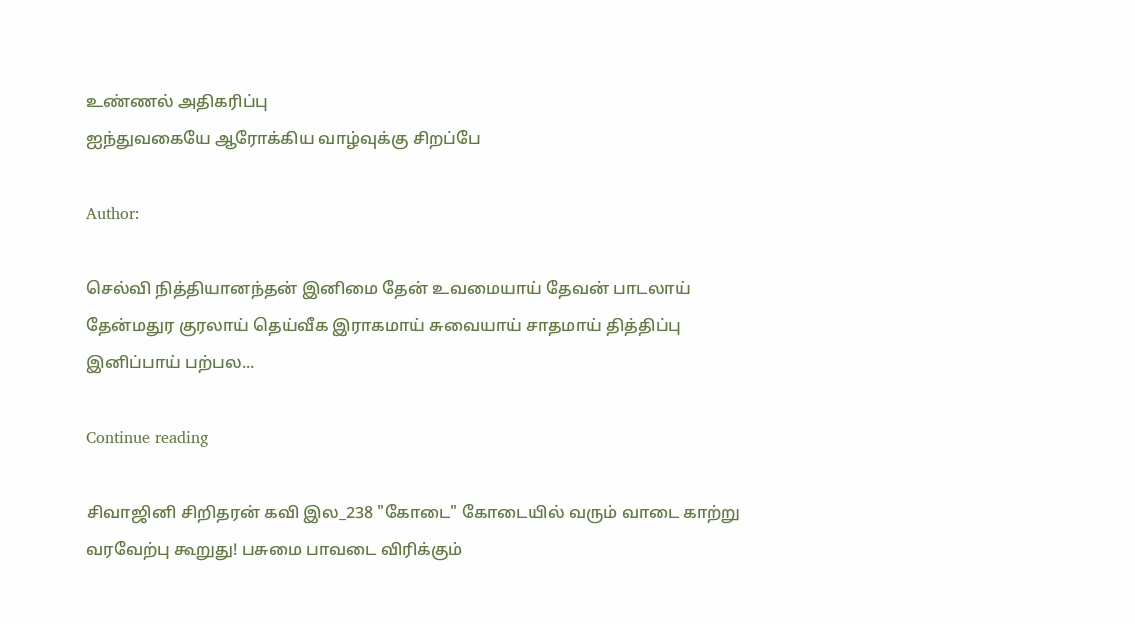உண்ணல் அதிகரிப்பு
ஐந்துவகையே ஆரோக்கிய வாழ்வுக்கு சிறப்பே

Author:

செல்வி நித்தியானந்தன் இனிமை தேன் உவமையாய் தேவன் பாடலாய் தேன்மதுர குரலாய் தெய்வீக இராகமாய் சுவையாய் சாதமாய் தித்திப்பு இனிப்பாய் பற்பல...

Continue reading

சிவாஜினி சிறிதரன் கவி இல_238 "கோடை" கோடையில் வரும் வாடை காற்று வரவேற்பு கூறுது! பசுமை பாவடை விரிக்கும்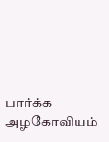பார்க்க அழகோவியம்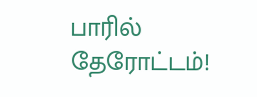பாரில் தேரோட்டம்!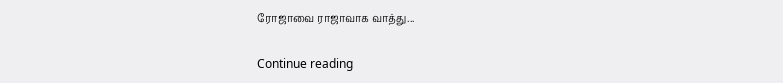ரோஜாவை ராஜாவாக வாத்து...

Continue reading